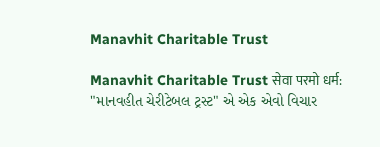Manavhit Charitable Trust

Manavhit Charitable Trust सेवा परमो धर्म: "માનવહીત ચેરીટેબલ ટ્રસ્ટ" એ એક એવો વિચાર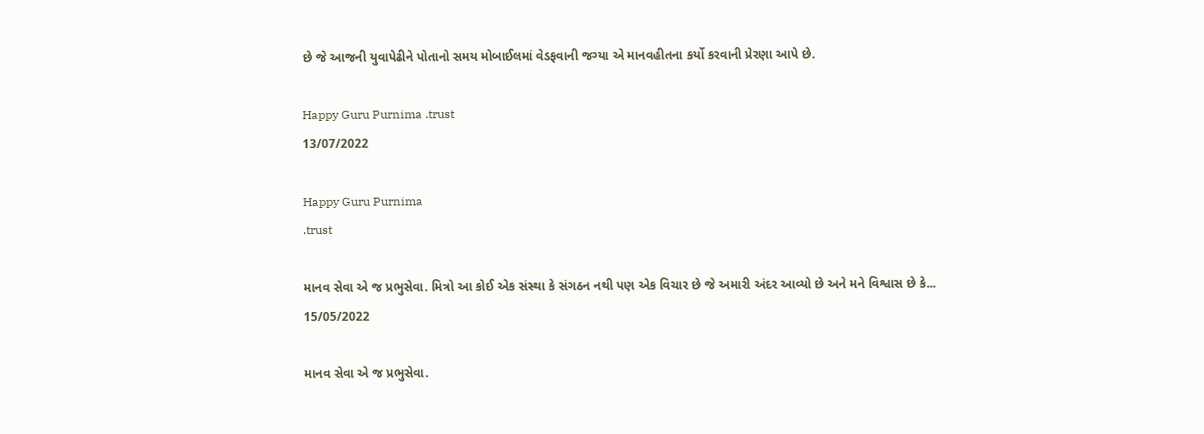છે જે આજની યુવાપેઢીને પોતાનો સમય મોબાઈલમાં વેડફવાની જગ્યા એ માનવહીતના કર્યો કરવાની પ્રેરણા આપે છે.

Happy Guru Purnima .trust
13/07/2022

Happy Guru Purnima
.trust

માનવ સેવા એ જ પ્રભુસેવા. મિત્રો આ કોઈ એક સંસ્થા કે સંગઠન નથી પણ એક વિચાર છે જે અમારી અંદર આવ્યો છે અને મને વિશ્વાસ છે કે...
15/05/2022

માનવ સેવા એ જ પ્રભુસેવા.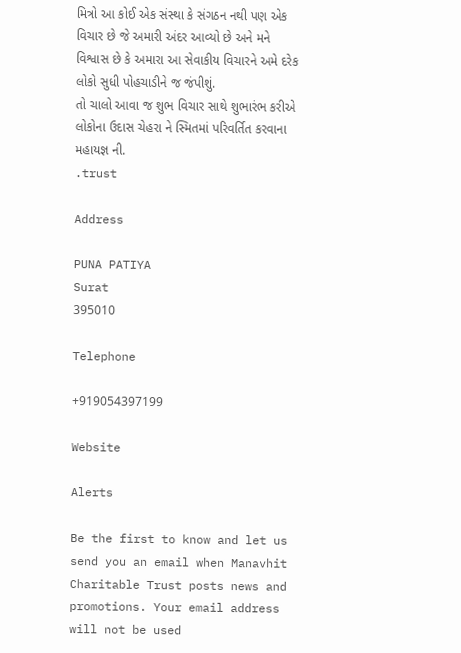મિત્રો આ કોઈ એક સંસ્થા કે સંગઠન નથી પણ એક વિચાર છે જે અમારી અંદર આવ્યો છે અને મને વિશ્વાસ છે કે અમારા આ સેવાકીય વિચારને અમે દરેક લોકો સુધી પોહચાડીને જ જંપીશું.
તો ચાલો આવા જ શુભ વિચાર સાથે શુભારંભ કરીએ લોકોના ઉદાસ ચેહરા ને સ્મિતમાં પરિવર્તિત કરવાના મહાયજ્ઞ ની.
.trust

Address

PUNA PATIYA
Surat
395010

Telephone

+919054397199

Website

Alerts

Be the first to know and let us send you an email when Manavhit Charitable Trust posts news and promotions. Your email address will not be used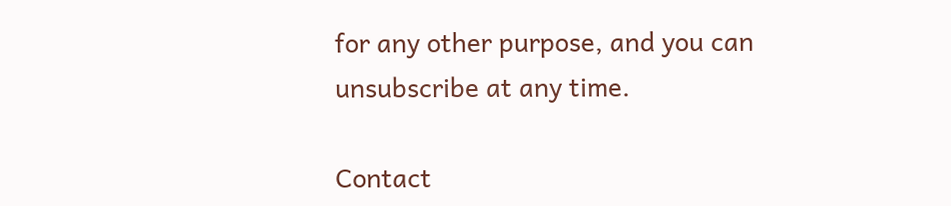for any other purpose, and you can unsubscribe at any time.

Contact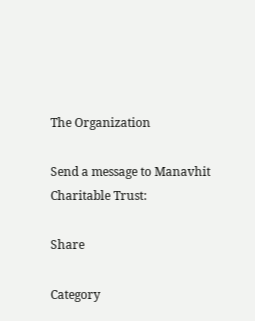The Organization

Send a message to Manavhit Charitable Trust:

Share

Category